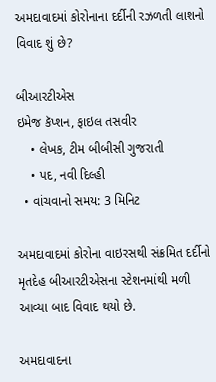અમદાવાદમાં કોરોનાના દર્દીની રઝળતી લાશનો વિવાદ શું છે?

બીઆરટીએસ
ઇમેજ કૅપ્શન, ફાઇલ તસવીર
    • લેખક, ટીમ બીબીસી ગુજરાતી
    • પદ, નવી દિલ્હી
  • વાંચવાનો સમય: 3 મિનિટ

અમદાવાદમાં કોરોના વાઇરસથી સંક્રમિત દર્દીનો મૃતદેહ બીઆરટીએસના સ્ટેશનમાંથી મળી આવ્યા બાદ વિવાદ થયો છે.

અમદાવાદના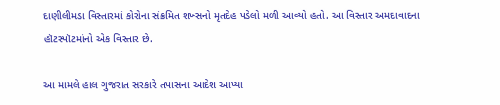દાણીલીમડા વિસ્તારમાં કોરોના સંક્રમિત શખ્સનો મૃતદેહ પડેલો મળી આવ્યો હતો. આ વિસ્તાર અમદાવાદના હૉટસ્પૉટમાંનો એક વિસ્તાર છે.

આ મામલે હાલ ગુજરાત સરકારે તપાસના આદેશ આપ્યા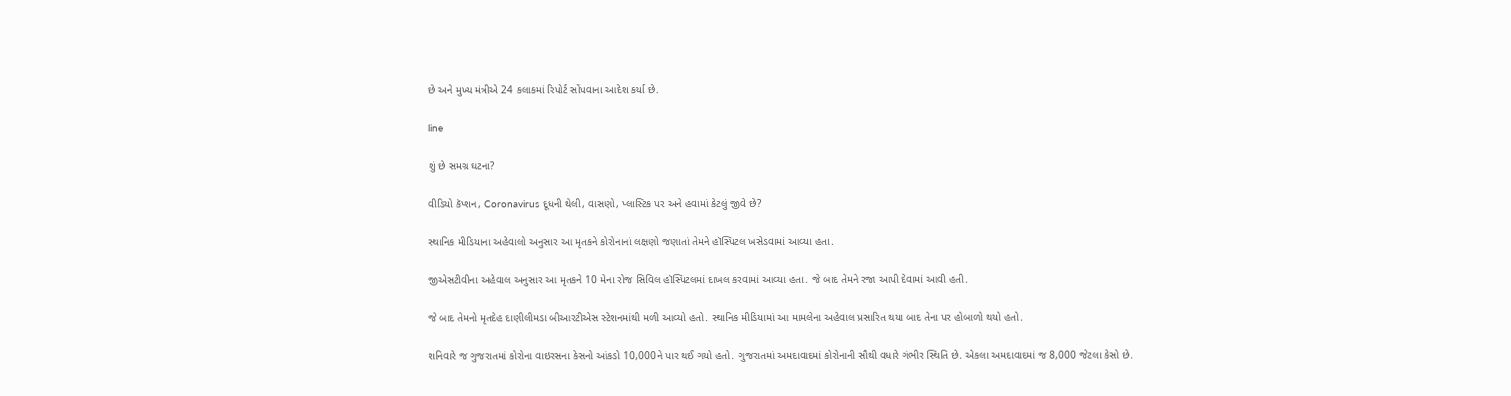છે અને મુખ્ય મંત્રીએ 24 કલાકમાં રિપોર્ટ સોંપવાના આદેશ કર્યા છે.

line

શું છે સમગ્ર ઘટના?

વીડિયો કૅપ્શન, Coronavirus દૂધની થેલી, વાસણો, પ્લાસ્ટિક પર અને હવામાં કેટલું જીવે છે?

સ્થાનિક મીડિયાના અહેવાલો અનુસાર આ મૃતકને કોરોનાનાં લક્ષણો જણાતાં તેમને હૉસ્પિટલ ખસેડવામાં આવ્યા હતા.

જીએસટીવીના અહેવાલ અનુસાર આ મૃતકને 10 મેના રોજ સિવિલ હૉસ્પિટલમાં દાખલ કરવામાં આવ્યા હતા. જે બાદ તેમને રજા આપી દેવામાં આવી હતી.

જે બાદ તેમનો મૃતદેહ દાણીલીમડા બીઆરટીએસ સ્ટેશનમાંથી મળી આવ્યો હતો. સ્થાનિક મીડિયામાં આ મામલેના અહેવાલ પ્રસારિત થયા બાદ તેના પર હોબાળો થયો હતો.

શનિવારે જ ગુજરાતમાં કોરોના વાઇરસના કેસનો આંકડો 10,000ને પાર થઈ ગયો હતો. ગુજરાતમાં અમદાવાદમાં કોરોનાની સૌથી વધારે ગંભીર સ્થિતિ છે. એકલા અમદાવાદમાં જ 8,000 જેટલા કેસો છે.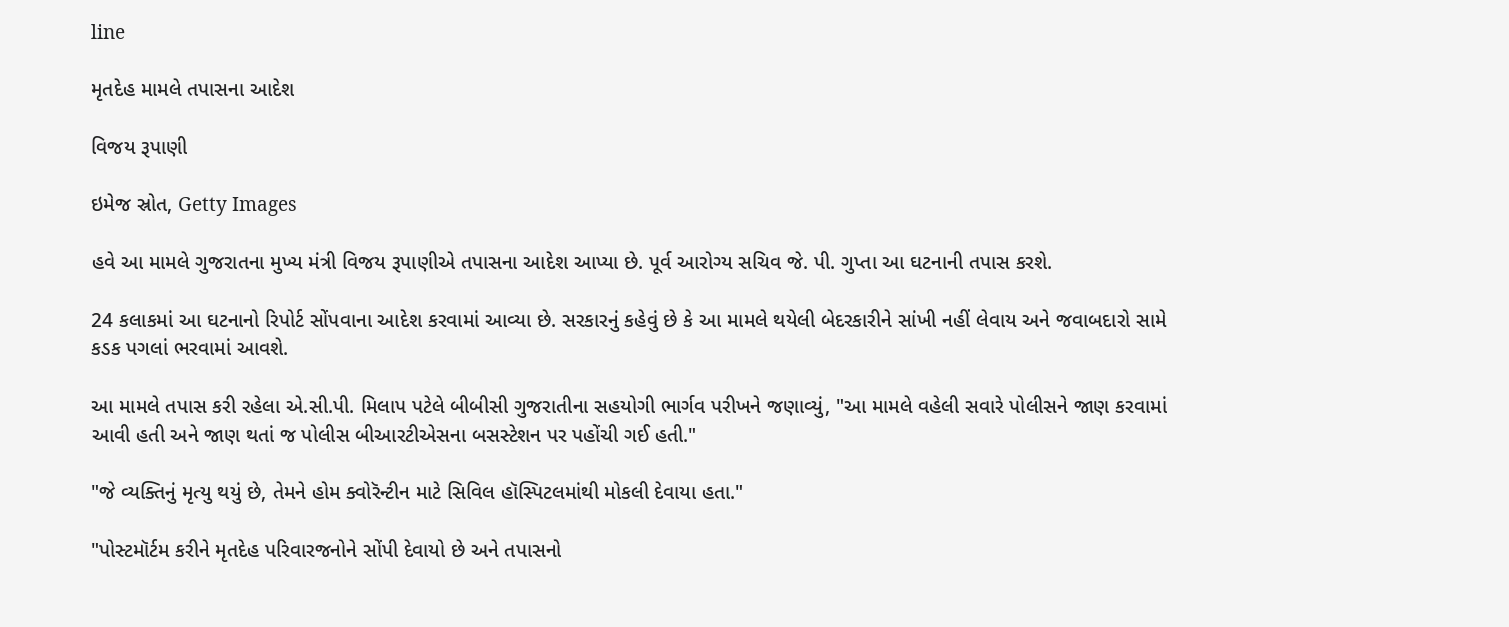line

મૃતદેહ મામલે તપાસના આદેશ

વિજય રૂપાણી

ઇમેજ સ્રોત, Getty Images

હવે આ મામલે ગુજરાતના મુખ્ય મંત્રી વિજય રૂપાણીએ તપાસના આદેશ આપ્યા છે. પૂર્વ આરોગ્ય સચિવ જે. પી. ગુપ્તા આ ઘટનાની તપાસ કરશે.

24 કલાકમાં આ ઘટનાનો રિપોર્ટ સોંપવાના આદેશ કરવામાં આવ્યા છે. સરકારનું કહેવું છે કે આ મામલે થયેલી બેદરકારીને સાંખી નહીં લેવાય અને જવાબદારો સામે કડક પગલાં ભરવામાં આવશે.

આ મામલે તપાસ કરી રહેલા એ.સી.પી. મિલાપ પટેલે બીબીસી ગુજરાતીના સહયોગી ભાર્ગવ પરીખને જણાવ્યું, "આ મામલે વહેલી સવારે પોલીસને જાણ કરવામાં આવી હતી અને જાણ થતાં જ પોલીસ બીઆરટીએસના બસસ્ટેશન પર પહોંચી ગઈ હતી."

"જે વ્યક્તિનું મૃત્યુ થયું છે, તેમને હોમ ક્વોરૅન્ટીન માટે સિવિલ હૉસ્પિટલમાંથી મોકલી દેવાયા હતા."

"પોસ્ટમૉર્ટમ કરીને મૃતદેહ પરિવારજનોને સોંપી દેવાયો છે અને તપાસનો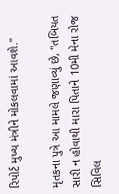રિપોર્ટ મુખ્ય મંત્રીને મોકલવામાં આવશે."

મૃતકના પુત્રે આ મામલે જણાવ્યું છે, "તબિયત સારી ન હોવાથી મારા પિતાને 10મી મેના રોજ સિવિલ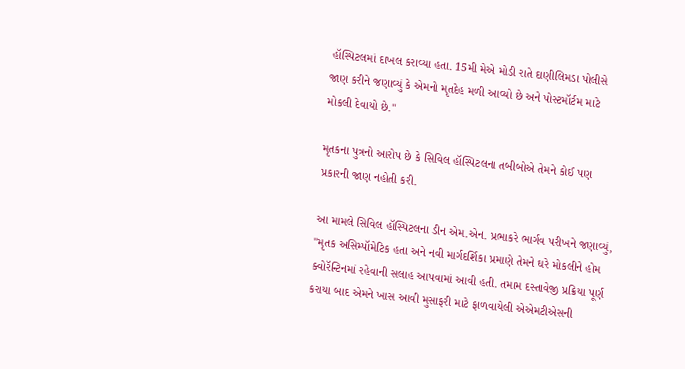હૉસ્પિટલમાં દાખલ કરાવ્યા હતા. 15મી મેએ મોડી રાતે દાણીલિમડા પોલીસે જાણ કરીને જણાવ્યું કે એમનો મૃતદેહ મળી આવ્યો છે અને પોસ્ટમૉર્ટમ માટે મોકલી દેવાયો છે."

મૃતકના પુત્રનો આરોપ છે કે સિવિલ હૉસ્પિટલના તબીબોએ તેમને કોઈ પણ પ્રકારની જાણ નહોતી કરી.

આ મામલે સિવિલ હૉસ્પિટલના ડીન એમ.એન. પ્રભાકરે ભાર્ગવ પરીખને જણાવ્યું, "મૃતક અસિમ્પૉમેટિક હતા અને નવી માર્ગદર્શિકા પ્રમાણે તેમને ઘરે મોકલીને હોમ ક્વોરૅન્ટિનમાં રહેવાની સલાહ આપવામાં આવી હતી. તમામ દસ્તાવેજી પ્રક્રિયા પૂર્ણ કરાયા બાદ એમને ખાસ આવી મુસાફરી માટે ફાળવાયેલી એએમટીએસની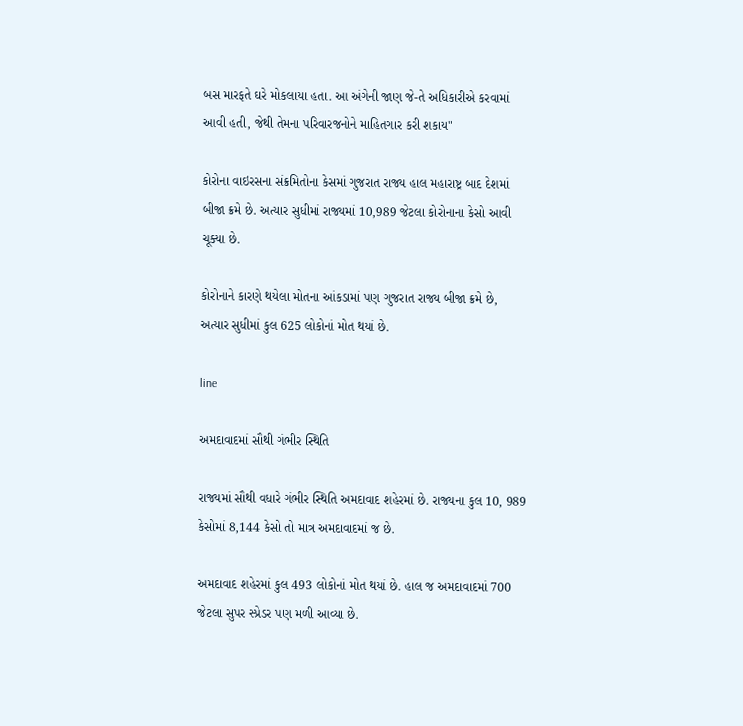બસ મારફતે ઘરે મોકલાયા હતા. આ અંગેની જાણ જે-તે અધિકારીએ કરવામાં આવી હતી, જેથી તેમના પરિવારજનોને માહિતગાર કરી શકાય"

કોરોના વાઇરસના સંક્રમિતોના કેસમાં ગુજરાત રાજ્ય હાલ મહારાષ્ટ્ર બાદ દેશમાં બીજા ક્રમે છે. અત્યાર સુધીમાં રાજ્યમાં 10,989 જેટલા કોરોનાના કેસો આવી ચૂક્યા છે.

કોરોનાને કારણે થયેલા મોતના આંકડામાં પણ ગુજરાત રાજ્ય બીજા ક્રમે છે, અત્યાર સુધીમાં કુલ 625 લોકોનાં મોત થયાં છે.

line

અમદાવાદમાં સૌથી ગંભીર સ્થિતિ

રાજ્યમાં સૌથી વધારે ગંભીર સ્થિતિ અમદાવાદ શહેરમાં છે. રાજ્યના કુલ 10, 989 કેસોમાં 8,144 કેસો તો માત્ર અમદાવાદમાં જ છે.

અમદાવાદ શહેરમાં કુલ 493 લોકોનાં મોત થયાં છે. હાલ જ અમદાવાદમાં 700 જેટલા સુપર સ્પ્રેડર પણ મળી આવ્યા છે.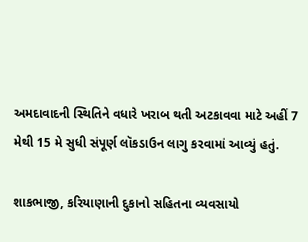અમદાવાદની સ્થિતિને વધારે ખરાબ થતી અટકાવવા માટે અહીં 7 મેથી 15 મે સુધી સંપૂર્ણ લૉકડાઉન લાગુ કરવામાં આવ્યું હતું.

શાકભાજી, કરિયાણાની દુકાનો સહિતના વ્યવસાયો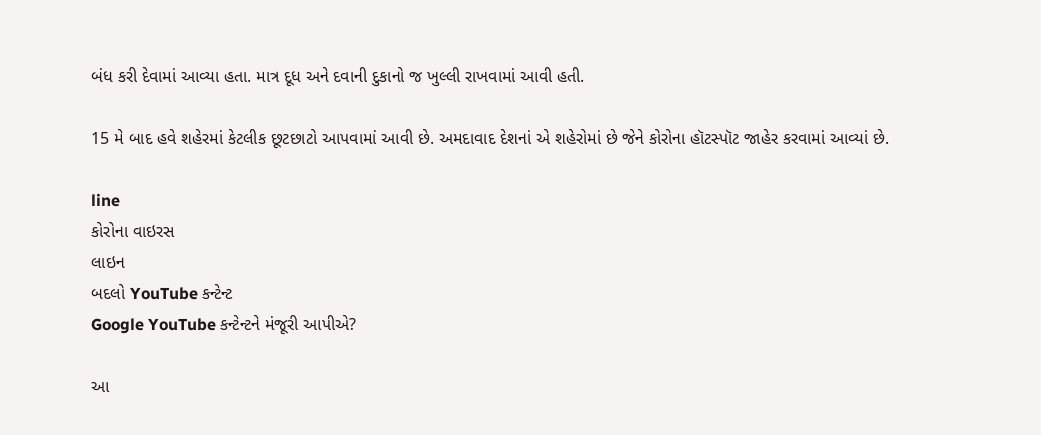બંધ કરી દેવામાં આવ્યા હતા. માત્ર દૂધ અને દવાની દુકાનો જ ખુલ્લી રાખવામાં આવી હતી.

15 મે બાદ હવે શહેરમાં કેટલીક છૂટછાટો આપવામાં આવી છે. અમદાવાદ દેશનાં એ શહેરોમાં છે જેને કોરોના હૉટસ્પૉટ જાહેર કરવામાં આવ્યાં છે.

line
કોરોના વાઇરસ
લાઇન
બદલો YouTube કન્ટેન્ટ
Google YouTube કન્ટેન્ટને મંજૂરી આપીએ?

આ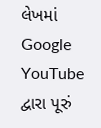લેખમાં Google YouTube દ્વારા પૂરું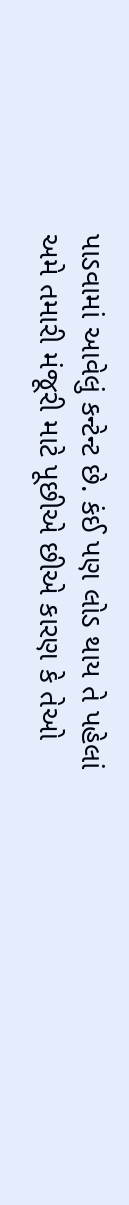પાડવામાં આવેલું કન્ટેન્ટ છે. કંઈ પણ લોડ થાય તે પહેલાં અમે તમારી મંજૂરી માટે પૂછીએ છીએ કારણ કે તેઓ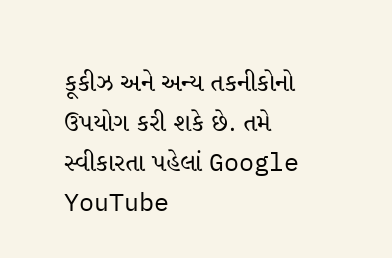કૂકીઝ અને અન્ય તકનીકોનો ઉપયોગ કરી શકે છે. તમે સ્વીકારતા પહેલાં Google YouTube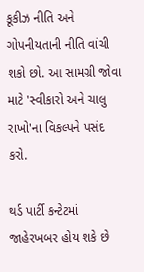કૂકીઝ નીતિ અને ગોપનીયતાની નીતિ વાંચી શકો છો. આ સામગ્રી જોવા માટે 'સ્વીકારો અને ચાલુ રાખો'ના વિકલ્પને પસંદ કરો.

થર્ડ પાર્ટી કન્ટેટમાં જાહેરખબર હોય શકે છે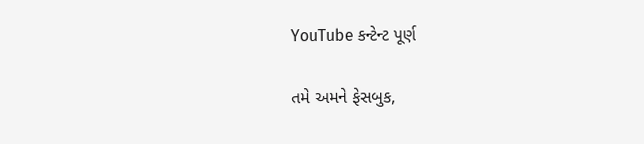YouTube કન્ટેન્ટ પૂર્ણ

તમે અમને ફેસબુક,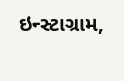ઇન્સ્ટાગ્રામ,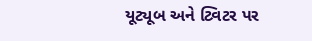યૂટ્યૂબ અને ટ્વિટર પર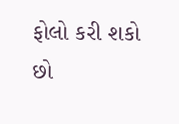ફોલો કરી શકો છો